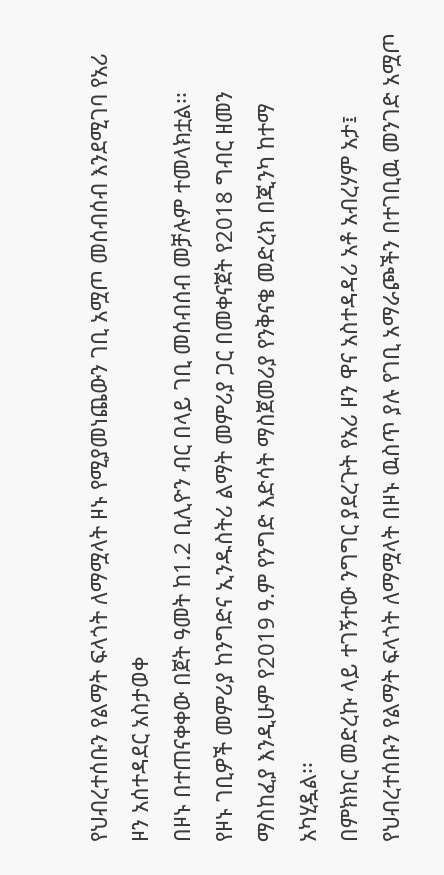የህብረተሰቡን የልማት ፍላጎት ለማሟላት ዞኑ የሚያመነጨውን ገቢ አሟጦ መሰብሰብ እንደሚገባ የአሪ ዞን አሰተዳደር አስታወቀ
በዞኑ በተጠናቀቀው በጀት ዓመት ከ1.2 ቢሊዮን ብር በላይ ገቢ መሰብሰብ መቻሉም ተመላክቷል፡፡
የዞኑ ገቢዎች መምሪያ ከንግድና ኢንዱስትሪ ልማት መምሪያ ጋር በመቀናጀት የ2018 ግብር ዘመን ማስከፈያ እንዲሁም የ2019 ዓ.ም የንግድ እድሳት ማስጀመሪያ የንቅናቄ መድረክ በጂንካ ከተማ አካሂዷል፡፡
በምክክር መድረኩ ላይ ተገኝተው ንግግር ያደረጉት የአሪ ዞን ዋና አስተዳዳሪ አቶ አብረሃም አታ፤ የህብረተሰቡን የልማት ፍላጎት ለማሟላት በዞኑ ዉስጥ ያሉ የገቢ አማራጮችን በተገቢዉ መንገድ አሟጦ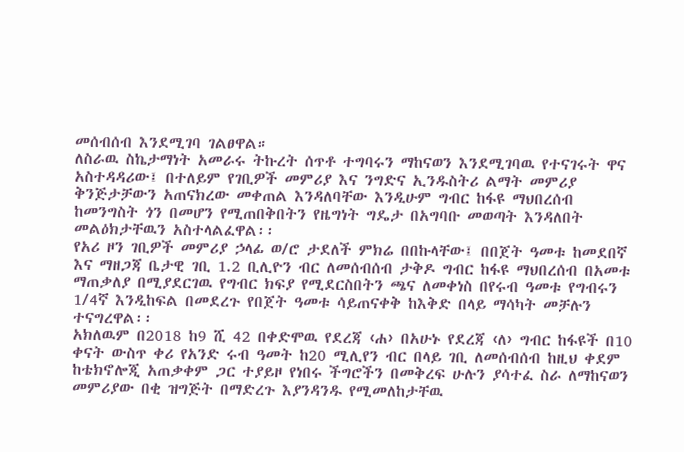መሰብሰብ እንደሚገባ ገልፀዋል።
ለስራዉ ስኬታማነት አመራሩ ትኩረት ሰጥቶ ተግባሩን ማከናወን እንደሚገባዉ የተናገሩት ዋና አስተዳዳሪው፤ በተለይም የገቢዎች መምሪያ እና ንግድና ኢንዱስትሪ ልማት መምሪያ ቅንጅታቻውን አጠናክረው መቀጠል እንዳለባቸው እንዲሁም ግብር ከፋዩ ማህበረሰብ ከመንግስት ጎን በመሆን የሚጠበቅበትን የዜግነት ግዴታ በአግባቡ መወጣት እንዳለበት መልዕክታቸዉን አስተላልፈዋል፡፡
የአሪ ዞን ገቢዎች መምሪያ ኃላፊ ወ/ሮ ታደለች ምክሬ በበኩላቸው፤ በበጀት ዓመቱ ከመደበኛ እና ማዘጋጃ ቤታዊ ገቢ 1.2 ቢሊዮን ብር ለመሰብሰብ ታቅዶ ግብር ከፋዩ ማህበረሰብ በአመቱ ማጠቃለያ በሚያደርገዉ የግብር ክፍያ የሚደርስበትን ጫና ለመቀነስ በየሩብ ዓመቱ የግብሩን 1/4ኛ እንዲከፍል በመደረጉ የበጀት ዓመቱ ሳይጠናቀቅ ከእቅድ በላይ ማሳካት መቻሉን ተናግረዋል፡፡
አክለዉም በ2018 ከ9 ሺ 42 በቀድሞዉ የደረጃ ‹ሐ› በአሁኑ የደረጃ ‹ለ› ግብር ከፋዩች በ10 ቀናት ውስጥ ቀሪ የአንድ ሩብ ዓመት ከ20 ሚሊየን ብር በላይ ገቢ ለመሰብሰብ ከዚህ ቀደም ከቴክኖሎጂ አጠቃቀም ጋር ተያይዞ የነበሩ ችግሮችን በመቅረፍ ሁሉን ያሳተፈ ስራ ለማከናወን መምሪያው በቂ ዝግጅት በማድረጉ እያንዳንዱ የሚመለከታቸዉ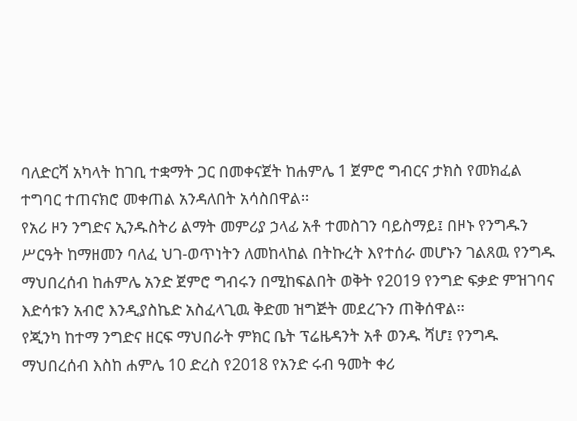ባለድርሻ አካላት ከገቢ ተቋማት ጋር በመቀናጀት ከሐምሌ 1 ጀምሮ ግብርና ታክስ የመክፈል ተግባር ተጠናክሮ መቀጠል አንዳለበት አሳስበዋል፡፡
የአሪ ዞን ንግድና ኢንዱስትሪ ልማት መምሪያ ኃላፊ አቶ ተመስገን ባይስማይ፤ በዞኑ የንግዱን ሥርዓት ከማዘመን ባለፈ ህገ-ወጥነትን ለመከላከል በትኩረት እየተሰራ መሆኑን ገልጸዉ የንግዱ ማህበረሰብ ከሐምሌ አንድ ጀምሮ ግብሩን በሚከፍልበት ወቅት የ2019 የንግድ ፍቃድ ምዝገባና እድሳቱን አብሮ እንዲያስኬድ አስፈላጊዉ ቅድመ ዝግጅት መደረጉን ጠቅሰዋል፡፡
የጂንካ ከተማ ንግድና ዘርፍ ማህበራት ምክር ቤት ፕሬዜዳንት አቶ ወንዱ ሻሆ፤ የንግዱ ማህበረሰብ እስከ ሐምሌ 10 ድረስ የ2018 የአንድ ሩብ ዓመት ቀሪ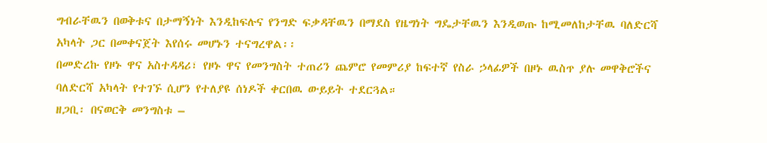ግብራቸዉን በወቅቱና በታማኝነት እንዲከፍሉና የንግድ ፍቃዳቸዉን በማደስ የዜግነት ግዴታቸዉን እንዲወጡ ከሚመለከታቸዉ ባለድርሻ አካላት ጋር በመቀናጀት እየሰሩ መሆኑን ተናግረዋል፡፡
በመድረኩ የዞኑ ዋና አስተዳዳሪ፣ የዞኑ ዋና የመንግስት ተጠሪን ጨምሮ የመምሪያ ከፍተኛ የስራ ኃላፊዎች በዞኑ ዉስጥ ያሉ መዋቅሮችና ባለድርሻ አካላት የተገኙ ሲሆን የተለያዩ ሰነዶች ቀርበዉ ውይይት ተደርጓል።
ዘጋቢ፡ በናወርቅ መንግስቱ –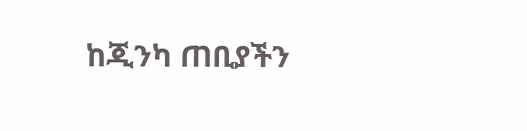ከጂንካ ጠቢያችን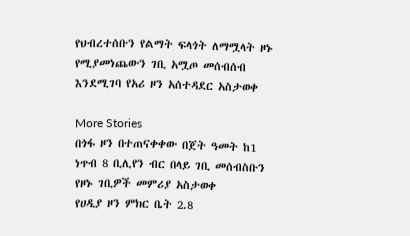የህብረተሰቡን የልማት ፍላጎት ለማሟላት ዞኑ የሚያመነጨውን ገቢ አሟጦ መሰብሰብ እንደሚገባ የአሪ ዞን አሰተዳደር አስታወቀ

More Stories
በጎፋ ዞን በተጠናቀቀው በጀት ዓመት ከ1 ነጥብ 8 ቢሊየን ብር በላይ ገቢ መሰብስቡን የዞኑ ገቢዎች መምሪያ አስታወቀ
የሀዲያ ዞን ምክር ቤት 2.8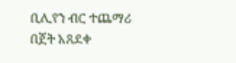ቢሊየን ብር ተጨማሪ በጀት አጸደቀ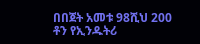በበጀት አመቱ 98ሺህ 200 ቶን የኢንዱትሪ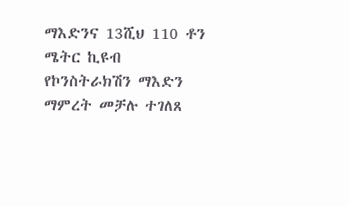ማእድንና 13ሺህ 110 ቶን ሜትር ኪዩብ የኮንስትራክሽን ማእድን ማምረት መቻሉ ተገለጸ